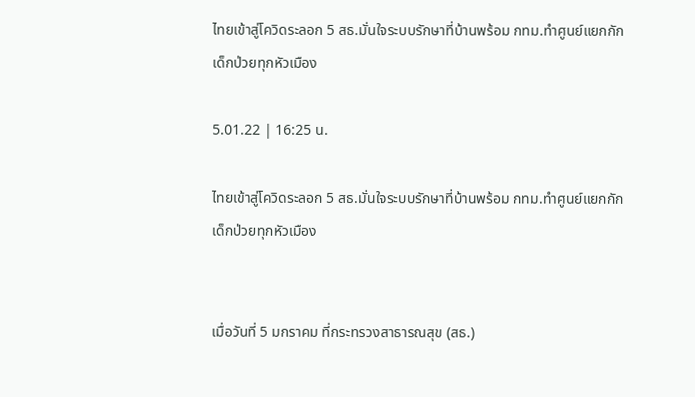ไทยเข้าสู่โควิดระลอก 5 สธ.มั่นใจระบบรักษาที่บ้านพร้อม กทม.ทำศูนย์แยกกักเด็กป่วยทุกหัวเมือง

5.01.22 | 16:25 น.

ไทยเข้าสู่โควิดระลอก 5 สธ.มั่นใจระบบรักษาที่บ้านพร้อม กทม.ทำศูนย์แยกกักเด็กป่วยทุกหัวเมือง


เมื่อวันที่ 5 มกราคม ที่กระทรวงสาธารณสุข (สธ.)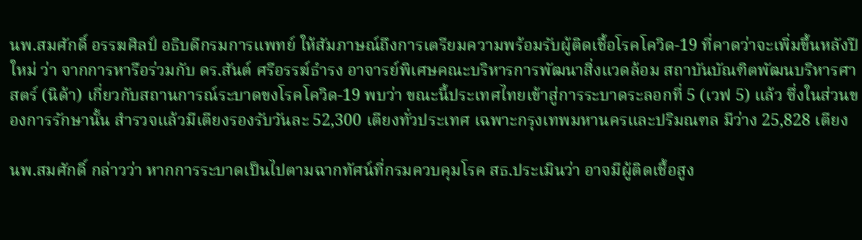นพ.สมศักดิ์ อรรฆศิลป์ อธิบดีกรมการแพทย์ ให้สัมภาษณ์ถึงการเตรียมความพร้อมรับผู้ติดเชื้อโรคโควิด-19 ที่คาดว่าจะเพิ่มขึ้นหลังปีใหม่ ว่า จากการหารือร่วมกับ ดร.สันต์ ศรีอรรฆ์ธำรง อาจารย์พิเศษคณะบริหารการพัฒนาสิ่งแวดล้อม สถาบันบัณฑิตพัฒนบริหารศาสตร์ (นิด้า) เกี่ยวกับสถานการณ์ระบาดขงโรคโควิด-19 พบว่า ขณะนี้ประเทศไทยเข้าสู่การระบาดระลอกที่ 5 (เวฟ 5) แล้ว ซึ่งในส่วนของการรักษานั้น สำรวจแล้วมีเตียงรองรับวันละ 52,300 เตียงทั่วประเทศ เฉพาะกรุงเทพมหานครและปริมณฑล มีว่าง 25,828 เตียง

นพ.สมศักดิ์ กล่าวว่า หากการระบาดเป็นไปตามฉากทัศน์ที่กรมควบคุมโรค สธ.ประเมินว่า อาจมีผู้ติดเชื้อสูง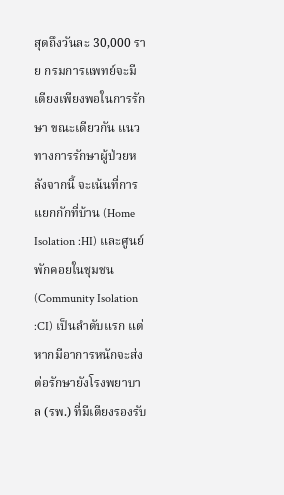สุดถึงวันละ 30,000 ราย กรมการแพทย์จะมีเตียงเพียงพอในการรักษา ขณะเดียวกัน แนวทางการรักษาผู้ป่วยหลังจากนี้ จะเน้นที่การแยกกักที่บ้าน (Home Isolation :HI) และศูนย์พักคอยในชุมชน (Community Isolation :CI) เป็นลำดับแรก แต่หากมีอาการหนักจะส่งต่อรักษายังโรงพยาบาล (รพ.) ที่มีเตียงรองรับ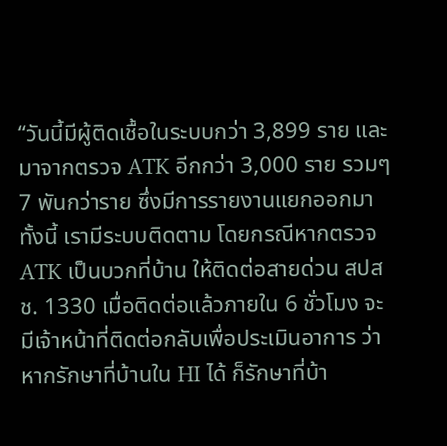“วันนี้มีผู้ติดเชื้อในระบบกว่า 3,899 ราย และมาจากตรวจ ATK อีกกว่า 3,000 ราย รวมๆ 7 พันกว่าราย ซึ่งมีการรายงานแยกออกมา ทั้งนี้ เรามีระบบติดตาม โดยกรณีหากตรวจ ATK เป็นบวกที่บ้าน ให้ติดต่อสายด่วน สปสช. 1330 เมื่อติดต่อแล้วภายใน 6 ชั่วโมง จะมีเจ้าหน้าที่ติดต่อกลับเพื่อประเมินอาการ ว่า หากรักษาที่บ้านใน HI ได้ ก็รักษาที่บ้า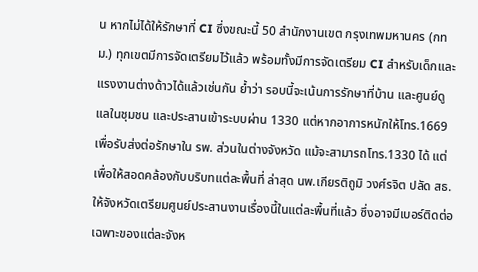น หากไม่ได้ให้รักษาที่ CI ซึ่งขณะนี้ 50 สำนักงานเขต กรุงเทพมหานคร (กทม.) ทุกเขตมีการจัดเตรียมไว้แล้ว พร้อมทั้งมีการจัดเตรียม CI สำหรับเด็กและแรงงานต่างด้าวได้แล้วเช่นกัน ย้ำว่า รอบนี้จะเน้นการรักษาที่บ้าน และศูนย์ดูแลในชุมชน และประสานเข้าระบบผ่าน 1330 แต่หากอาการหนักให้โทร.1669 เพื่อรับส่งต่อรักษาใน รพ. ส่วนในต่างจังหวัด แม้จะสามารถโทร.1330 ได้ แต่เพื่อให้สอดคล้องกับบริบทแต่ละพื้นที่ ล่าสุด นพ.เกียรติถูมิ วงศ์รจิต ปลัด สธ. ให้จังหวัดเตรียมศูนย์ประสานงานเรื่องนี้ในแต่ละพื้นที่แล้ว ซึ่งอาจมีเบอร์ติดต่อเฉพาะของแต่ละจังห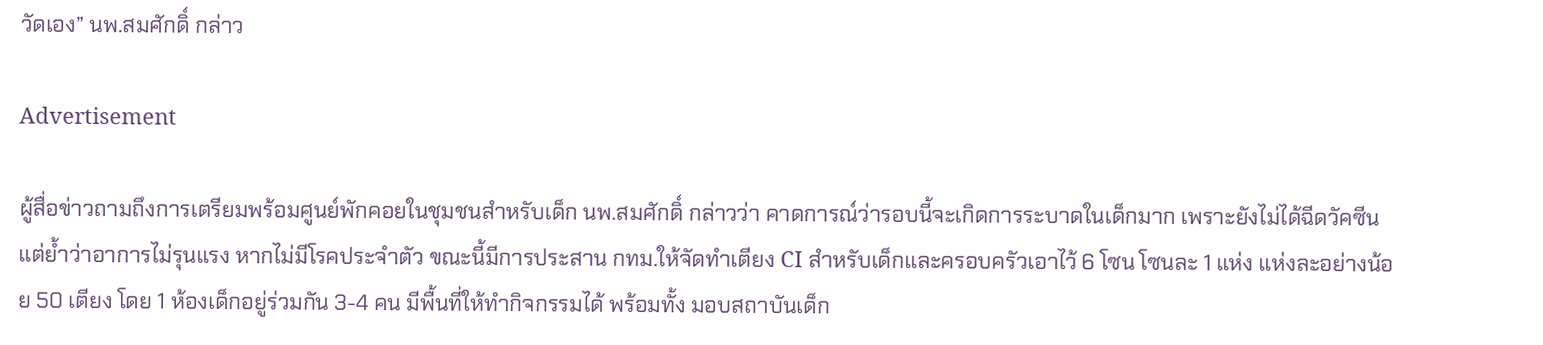วัดเอง” นพ.สมศักดิ์ กล่าว

Advertisement

ผู้สื่อข่าวถามถึงการเตรียมพร้อมศูนย์พักคอยในชุมชนสำหรับเด็ก นพ.สมศักดิ์ กล่าวว่า คาดการณ์ว่ารอบนี้จะเกิดการระบาดในเด็กมาก เพราะยังไม่ได้ฉีดวัคซีน แต่ย้ำว่าอาการไม่รุนแรง หากไม่มีโรคประจำตัว ขณะนี้มีการประสาน กทม.ให้จัดทำเตียง CI สำหรับเด็กและครอบครัวเอาไว้ 6 โซน โซนละ 1 แห่ง แห่งละอย่างน้อย 50 เตียง โดย 1 ห้องเด็กอยู่ร่วมกัน 3-4 คน มีพื้นที่ให้ทำกิจกรรมได้ พร้อมทั้ง มอบสถาบันเด็ก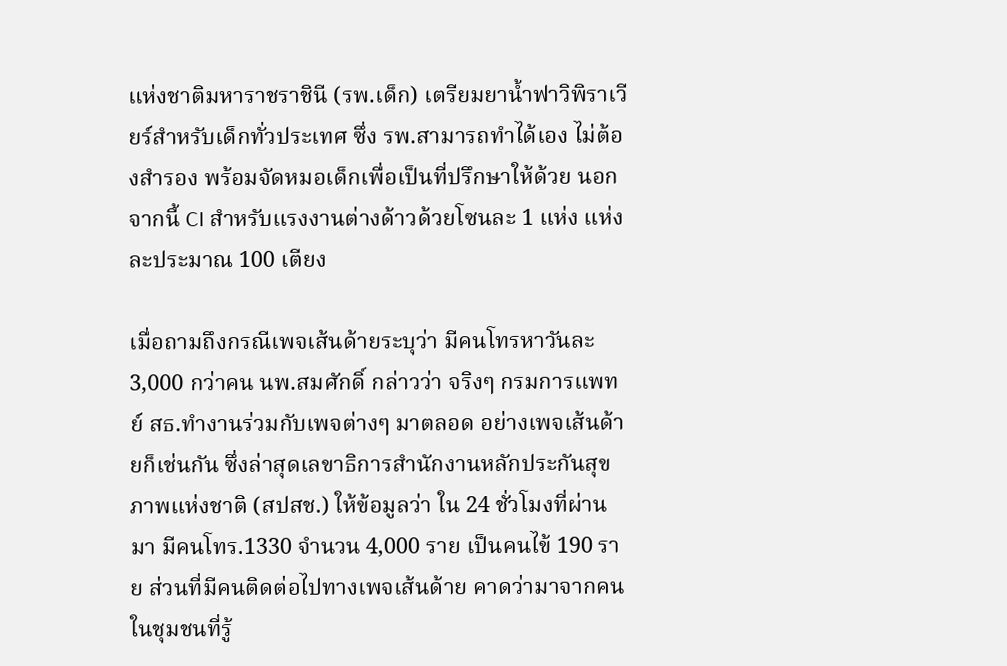แห่งชาติมหาราชราชินี (รพ.เด็ก) เตรียมยาน้ำฟาวิพิราเวียร์สำหรับเด็กทั่วประเทศ ซึ่ง รพ.สามารถทำได้เอง ไม่ต้องสำรอง พร้อมจัดหมอเด็กเพื่อเป็นที่ปรึกษาให้ด้วย นอกจากนี้ CI สำหรับแรงงานต่างด้าวด้วยโซนละ 1 แห่ง แห่งละประมาณ 100 เตียง

เมื่อถามถึงกรณีเพจเส้นด้ายระบุว่า มีคนโทรหาวันละ 3,000 กว่าคน นพ.สมศักดิ์ กล่าวว่า จริงๆ กรมการแพทย์ สธ.ทำงานร่วมกับเพจต่างๆ มาตลอด อย่างเพจเส้นด้ายก็เช่นกัน ซึ่งล่าสุดเลขาธิการสำนักงานหลักประกันสุขภาพแห่งชาติ (สปสช.) ให้ข้อมูลว่า ใน 24 ชั่วโมงที่ผ่านมา มีคนโทร.1330 จำนวน 4,000 ราย เป็นคนไข้ 190 ราย ส่วนที่มีคนติดต่อไปทางเพจเส้นด้าย คาดว่ามาจากคนในชุมชนที่รู้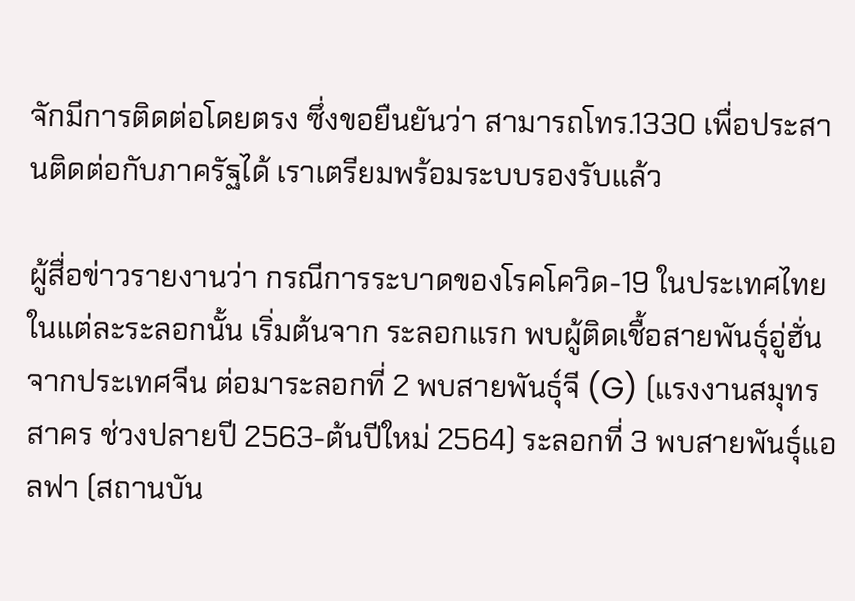จักมีการติดต่อโดยตรง ซึ่งขอยืนยันว่า สามารถโทร.1330 เพื่อประสานติดต่อกับภาครัฐได้ เราเตรียมพร้อมระบบรองรับแล้ว

ผู้สื่อข่าวรายงานว่า กรณีการระบาดของโรคโควิด-19 ในประเทศไทย ในแต่ละระลอกนั้น เริ่มต้นจาก ระลอกแรก พบผู้ติดเชื้อสายพันธุ์อู่ฮั่น จากประเทศจีน ต่อมาระลอกที่ 2 พบสายพันธุ์จี (G) (แรงงานสมุทรสาคร ช่วงปลายปี 2563-ต้นปีใหม่ 2564) ระลอกที่ 3 พบสายพันธุ์แอลฟา (สถานบัน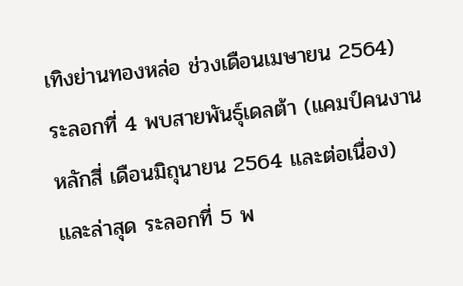เทิงย่านทองหล่อ ช่วงเดือนเมษายน 2564) ระลอกที่ 4 พบสายพันธุ์เดลต้า (แคมป์คนงานหลักสี่ เดือนมิถุนายน 2564 และต่อเนื่อง) และล่าสุด ระลอกที่ 5 พ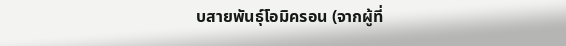บสายพันธุ์โอมิครอน (จากผู้ที่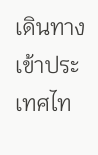เดินทางเข้าประเทศไท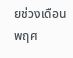ยช่วงเดือนพฤศ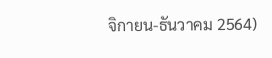จิกายน-ธันวาคม 2564)